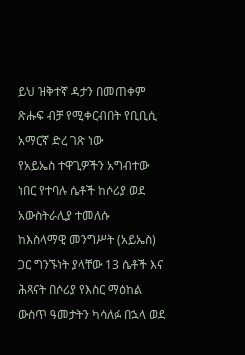ይህ ዝቅተኛ ዳታን በመጠቀም ጽሑፍ ብቻ የሚቀርብበት የቢቢሲ አማርኛ ድረ ገጽ ነው
የአይኤስ ተዋጊዎችን አግብተው ነበር የተባሉ ሴቶች ከሶሪያ ወደ አውስትራሊያ ተመለሱ
ከእስላማዊ መንግሥት (አይኤስ) ጋር ግንኙነት ያላቸው 13 ሴቶች እና ሕጻናት በሶሪያ የእስር ማዕከል ውስጥ ዓመታትን ካሳለፉ በኋላ ወደ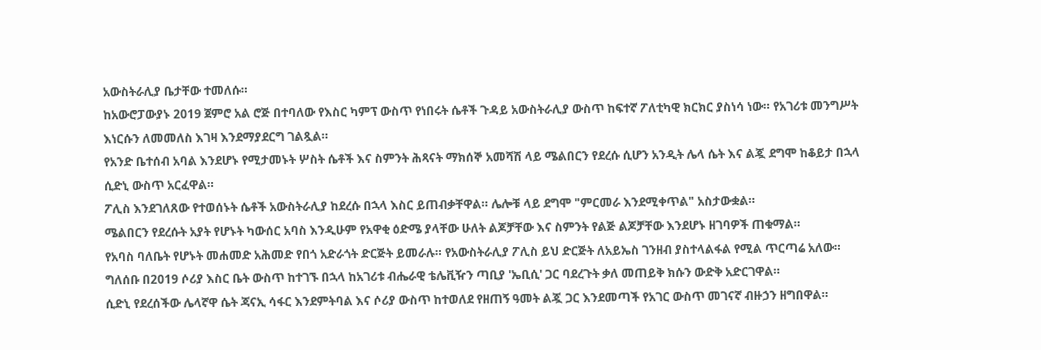አውስትራሊያ ቤታቸው ተመለሱ።
ከአውሮፓውያኑ 2019 ጀምሮ አል ሮጅ በተባለው የእስር ካምፕ ውስጥ የነበሩት ሴቶች ጉዳይ አውስትራሊያ ውስጥ ከፍተኛ ፖለቲካዊ ክርክር ያስነሳ ነው። የአገሪቱ መንግሥት እነርሱን ለመመለስ እገዛ እንደማያደርግ ገልጿል።
የአንድ ቤተሰብ አባል እንደሆኑ የሚታመኑት ሦስት ሴቶች እና ስምንት ሕጻናት ማክሰኞ አመሻሽ ላይ ሜልበርን የደረሱ ሲሆን አንዲት ሌላ ሴት እና ልጇ ደግሞ ከቆይታ በኋላ ሲድኒ ውስጥ አርፈዋል።
ፖሊስ እንደገለጸው የተወሰኑት ሴቶች አውስትራሊያ ከደረሱ በኋላ እስር ይጠብቃቸዋል። ሌሎቹ ላይ ደግሞ "ምርመራ እንደሚቀጥል" አስታውቋል።
ሜልበርን የደረሱት አያት የሆኑት ካውሰር አባስ እንዲሁም የአዋቂ ዕድሜ ያላቸው ሁለት ልጆቻቸው እና ስምንት የልጅ ልጆቻቸው እንደሆኑ ዘገባዎች ጠቁማል።
የአባስ ባለቤት የሆኑት መሐመድ አሕመድ የበጎ አድራጎት ድርጅት ይመራሉ። የአውስትራሊያ ፖሊስ ይህ ድርጅት ለአይኤስ ገንዘብ ያስተላልፋል የሚል ጥርጣሬ አለው። ግለሰቡ በ2019 ሶሪያ እስር ቤት ውስጥ ከተገኙ በኋላ ከአገሪቱ ብሔራዊ ቴሌቪዥን ጣቢያ 'ኤቢሲ' ጋር ባደረጉት ቃለ መጠይቅ ክሱን ውድቅ አድርገዋል።
ሲድኒ የደረሰችው ሌላኛዋ ሴት ጃናኢ ሳፋር እንደምትባል እና ሶሪያ ውስጥ ከተወለደ የዘጠኝ ዓመት ልጇ ጋር እንደመጣች የአገር ውስጥ መገናኛ ብዙኃን ዘግበዋል።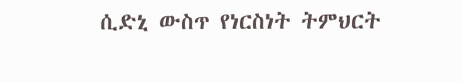ሲድኒ ውስጥ የነርስነት ትምህርት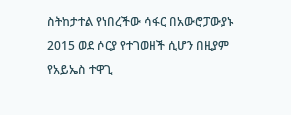ስትከታተል የነበረችው ሳፋር በአውሮፓውያኑ 2015 ወደ ሶርያ የተገወዘች ሲሆን በዚያም የአይኤስ ተዋጊ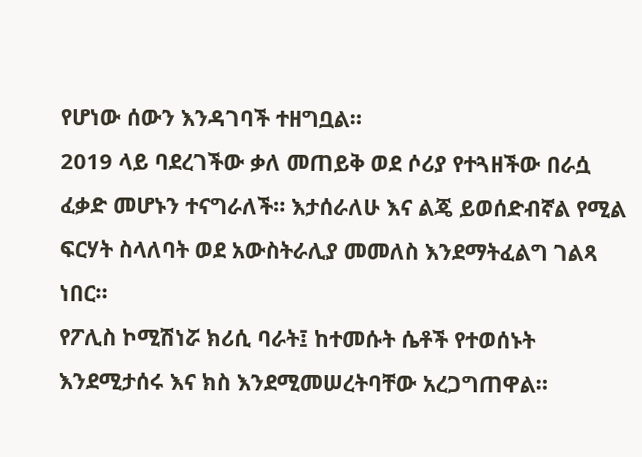የሆነው ሰውን እንዳገባች ተዘግቧል።
2019 ላይ ባደረገችው ቃለ መጠይቅ ወደ ሶሪያ የተጓዘችው በራሷ ፈቃድ መሆኑን ተናግራለች። እታሰራለሁ እና ልጄ ይወሰድብኛል የሚል ፍርሃት ስላለባት ወደ አውስትራሊያ መመለስ እንደማትፈልግ ገልጻ ነበር።
የፖሊስ ኮሚሽነሯ ክሪሲ ባራት፤ ከተመሱት ሴቶች የተወሰኑት እንደሚታሰሩ እና ክስ እንደሚመሠረትባቸው አረጋግጠዋል።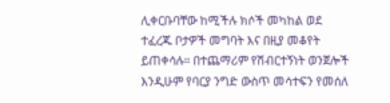ሊቀርቡባቸው ከሚችሉ ክሶች መካከል ወደ ተፈረጁ ቦታዎች መግባት እና በዚያ መቆየት ይጠቀሳሉ። በተጨማሪም የሽብርተኝነት ወንጀሎች እንዲሁም የባርያ ንግድ ውስጥ መሳተፍን የመሰለ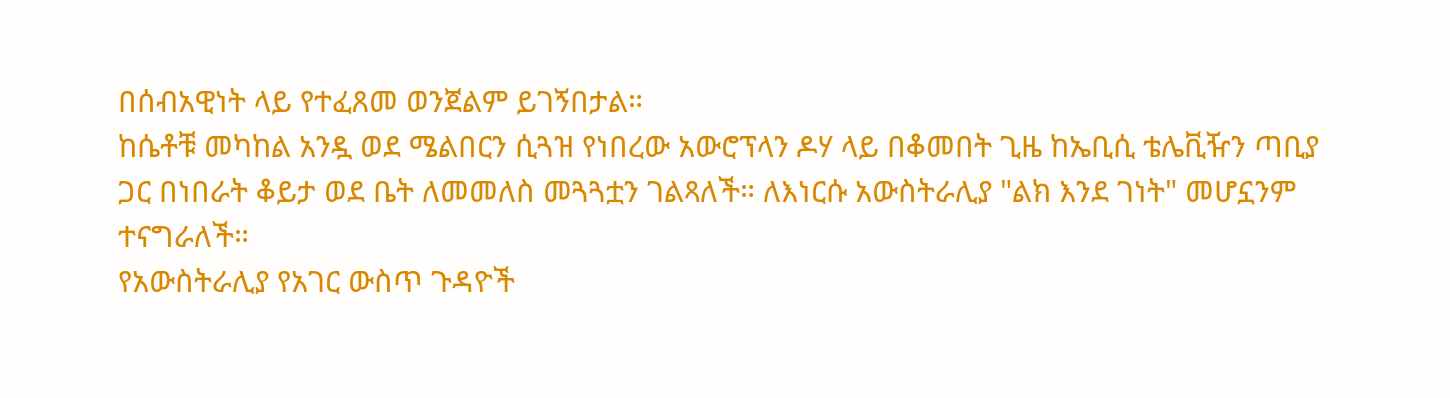በሰብአዊነት ላይ የተፈጸመ ወንጀልም ይገኝበታል።
ከሴቶቹ መካከል አንዷ ወደ ሜልበርን ሲጓዝ የነበረው አውሮፕላን ዶሃ ላይ በቆመበት ጊዜ ከኤቢሲ ቴሌቪዥን ጣቢያ ጋር በነበራት ቆይታ ወደ ቤት ለመመለስ መጓጓቷን ገልጻለች። ለእነርሱ አውስትራሊያ "ልክ እንደ ገነት" መሆኗንም ተናግራለች።
የአውስትራሊያ የአገር ውስጥ ጉዳዮች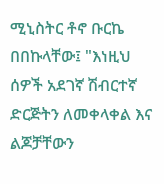ሚኒስትር ቶኖ ቡርኬ በበኩላቸው፤ "እነዚህ ሰዎች አደገኛ ሽብርተኛ ድርጅትን ለመቀላቀል እና ልጆቻቸውን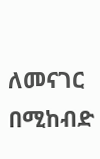ለመናገር በሚከብድ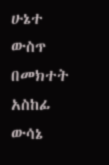ሁኔተ ውስጥ በመክተት አስከፊ ውሳኔ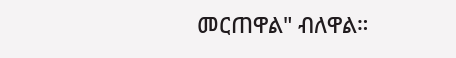መርጠዋል" ብለዋል።